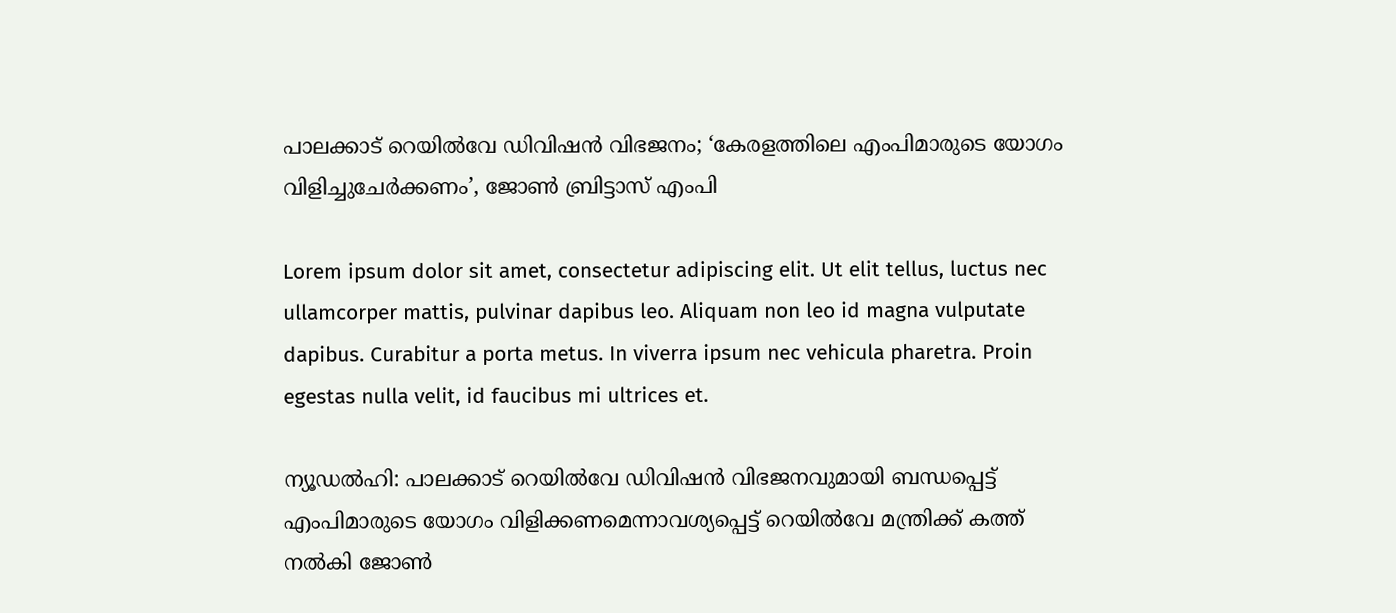പാലക്കാട് റെയിൽവേ ഡിവിഷൻ വിഭജനം; ‘കേരളത്തിലെ എംപിമാരുടെ യോഗം വിളിച്ചുചേർക്കണം’, ജോൺ ബ്രിട്ടാസ് എംപി

Lorem ipsum dolor sit amet, consectetur adipiscing elit. Ut elit tellus, luctus nec ullamcorper mattis, pulvinar dapibus leo. Aliquam non leo id magna vulputate dapibus. Curabitur a porta metus. In viverra ipsum nec vehicula pharetra. Proin egestas nulla velit, id faucibus mi ultrices et.

ന്യൂഡല്‍ഹി: പാലക്കാട് റെയില്‍വേ ഡിവിഷന്‍ വിഭജനവുമായി ബന്ധപ്പെട്ട് എംപിമാരുടെ യോഗം വിളിക്കണമെന്നാവശ്യപ്പെട്ട് റെയില്‍വേ മന്ത്രിക്ക് കത്ത് നല്‍കി ജോണ്‍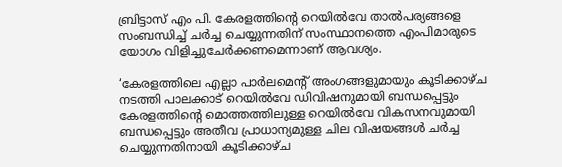ബ്രിട്ടാസ് എം പി. കേരളത്തിന്റെ റെയില്‍വേ താല്‍പര്യങ്ങളെ സംബന്ധിച്ച് ചര്‍ച്ച ചെയ്യുന്നതിന് സംസ്ഥാനത്തെ എംപിമാരുടെ യോഗം വിളിച്ചുചേര്‍ക്കണമെന്നാണ് ആവശ്യം.

‘കേരളത്തിലെ എല്ലാ പാര്‍ലമെന്റ് അംഗങ്ങളുമായും കൂടിക്കാഴ്ച നടത്തി പാലക്കാട് റെയില്‍വേ ഡിവിഷനുമായി ബന്ധപ്പെട്ടും കേരളത്തിന്റെ മൊത്തത്തിലുള്ള റെയില്‍വേ വികസനവുമായി ബന്ധപ്പെട്ടും അതീവ പ്രാധാന്യമുള്ള ചില വിഷയങ്ങള്‍ ചര്‍ച്ച ചെയ്യുന്നതിനായി കൂടിക്കാഴ്ച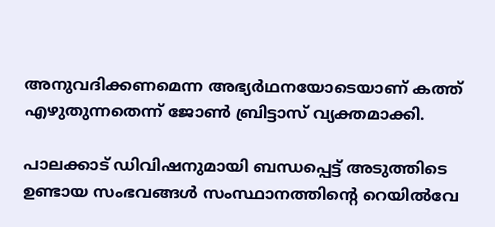അനുവദിക്കണമെന്ന അഭ്യര്‍ഥനയോടെയാണ് കത്ത് എഴുതുന്നതെന്ന് ജോൺ ബ്രിട്ടാസ് വ്യക്തമാക്കി.

പാലക്കാട് ഡിവിഷനുമായി ബന്ധപ്പെട്ട് അടുത്തിടെ ഉണ്ടായ സംഭവങ്ങള്‍ സംസ്ഥാനത്തിന്റെ റെയില്‍വേ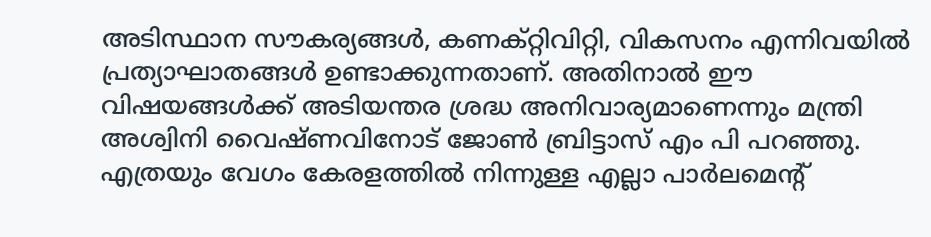അടിസ്ഥാന സൗകര്യങ്ങള്‍, കണക്റ്റിവിറ്റി, വികസനം എന്നിവയില്‍ പ്രത്യാഘാതങ്ങള്‍ ഉണ്ടാക്കുന്നതാണ്. അതിനാല്‍ ഈ വിഷയങ്ങള്‍ക്ക് അടിയന്തര ശ്രദ്ധ അനിവാര്യമാണെന്നും മന്ത്രി അശ്വിനി വൈഷ്ണവിനോട് ജോണ്‍ ബ്രിട്ടാസ് എം പി പറഞ്ഞു. എത്രയും വേഗം കേരളത്തില്‍ നിന്നുള്ള എല്ലാ പാര്‍ലമെന്റ്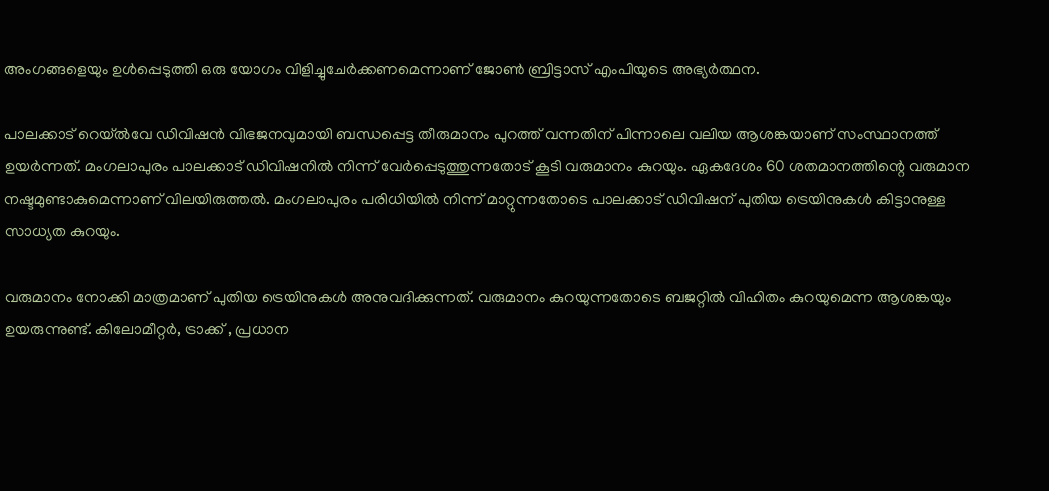അംഗങ്ങളെയും ഉള്‍പ്പെടുത്തി ഒരു യോഗം വിളിച്ചുചേര്‍ക്കണമെന്നാണ് ജോണ്‍ ബ്രിട്ടാസ് എംപിയുടെ അഭ്യര്‍ത്ഥന.

പാലക്കാട് റെയ്ല്‍വേ ഡിവിഷന്‍ വിഭജനവുമായി ബന്ധപ്പെട്ട തീരുമാനം പുറത്ത് വന്നതിന് പിന്നാലെ വലിയ ആശങ്കയാണ് സംസ്ഥാനത്ത് ഉയര്‍ന്നത്. മംഗലാപുരം പാലക്കാട് ഡിവിഷനില്‍ നിന്ന് വേര്‍പ്പെടുത്തുന്നതോട് കൂടി വരുമാനം കുറയും. ഏകദേശം 60 ശതമാനത്തിന്റെ വരുമാന നഷ്ടമുണ്ടാകുമെന്നാണ് വിലയിരുത്തല്‍. മംഗലാപുരം പരിധിയില്‍ നിന്ന് മാറ്റുന്നതോടെ പാലക്കാട് ഡിവിഷന് പുതിയ ട്രെയിനുകള്‍ കിട്ടാനുള്ള സാധ്യത കുറയും.

വരുമാനം നോക്കി മാത്രമാണ് പുതിയ ട്രെയിനുകള്‍ അനുവദിക്കുന്നത്. വരുമാനം കുറയുന്നതോടെ ബജറ്റില്‍ വിഹിതം കുറയുമെന്ന ആശങ്കയും ഉയരുന്നുണ്ട്. കിലോമീറ്റര്‍, ട്രാക്ക് , പ്രധാന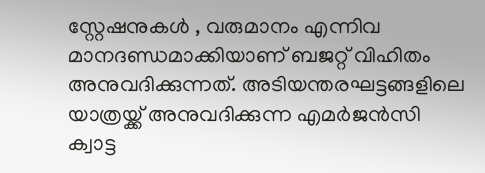സ്റ്റേഷനുകള്‍ , വരുമാനം എന്നിവ മാനദണ്ഡമാക്കിയാണ് ബജറ്റ് വിഹിതം അനുവദിക്കുന്നത്. അടിയന്തരഘട്ടങ്ങളിലെ യാത്രയ്ക്ക് അനുവദിക്കുന്ന എമര്‍ജന്‍സി ക്വാട്ട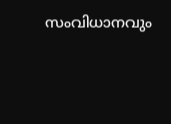സംവിധാനവും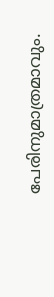പേരിനുമാത്രമാവും.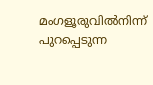മംഗളൂരുവില്‍നിന്ന് പുറപ്പെടുന്ന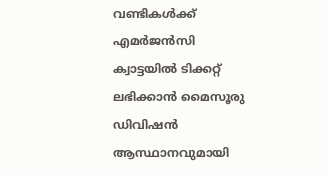വണ്ടികള്‍ക്ക് എമര്‍ജന്‍സി ക്വാട്ടയില്‍ ടിക്കറ്റ് ലഭിക്കാന്‍ മൈസൂരു ഡിവിഷന്‍ ആസ്ഥാനവുമായി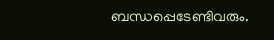ബന്ധപ്പെടേണ്ടിവരും.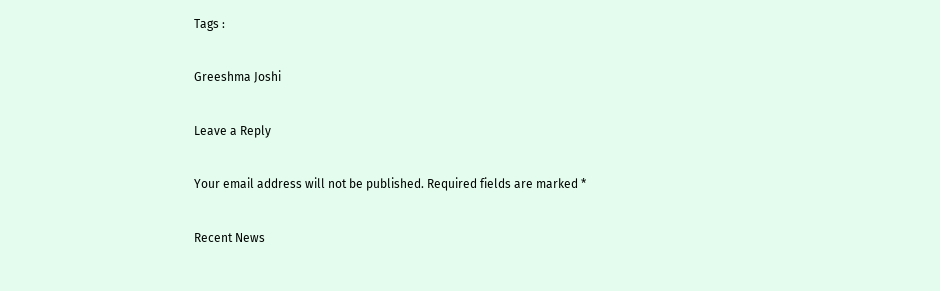Tags :

Greeshma Joshi

Leave a Reply

Your email address will not be published. Required fields are marked *

Recent News